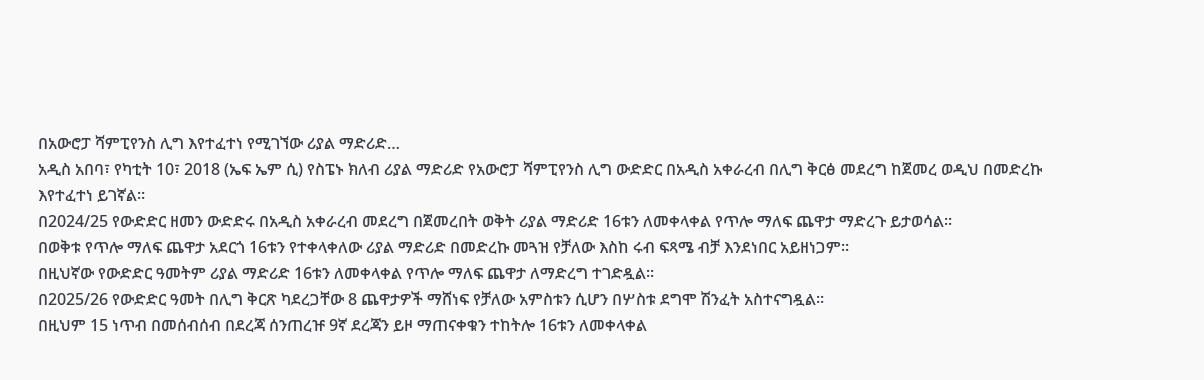በአውሮፓ ሻምፒየንስ ሊግ እየተፈተነ የሚገኘው ሪያል ማድሪድ…
አዲስ አበባ፣ የካቲት 10፣ 2018 (ኤፍ ኤም ሲ) የስፔኑ ክለብ ሪያል ማድሪድ የአውሮፓ ሻምፒየንስ ሊግ ውድድር በአዲስ አቀራረብ በሊግ ቅርፅ መደረግ ከጀመረ ወዲህ በመድረኩ እየተፈተነ ይገኛል፡፡
በ2024/25 የውድድር ዘመን ውድድሩ በአዲስ አቀራረብ መደረግ በጀመረበት ወቅት ሪያል ማድሪድ 16ቱን ለመቀላቀል የጥሎ ማለፍ ጨዋታ ማድረጉ ይታወሳል፡፡
በወቅቱ የጥሎ ማለፍ ጨዋታ አደርጎ 16ቱን የተቀላቀለው ሪያል ማድሪድ በመድረኩ መጓዝ የቻለው እስከ ሩብ ፍጻሜ ብቻ እንደነበር አይዘነጋም፡፡
በዚህኛው የውድድር ዓመትም ሪያል ማድሪድ 16ቱን ለመቀላቀል የጥሎ ማለፍ ጨዋታ ለማድረግ ተገድዷል፡፡
በ2025/26 የውድድር ዓመት በሊግ ቅርጽ ካደረጋቸው 8 ጨዋታዎች ማሸነፍ የቻለው አምስቱን ሲሆን በሦስቱ ደግሞ ሽንፈት አስተናግዷል፡፡
በዚህም 15 ነጥብ በመሰብሰብ በደረጃ ሰንጠረዡ 9ኛ ደረጃን ይዞ ማጠናቀቁን ተከትሎ 16ቱን ለመቀላቀል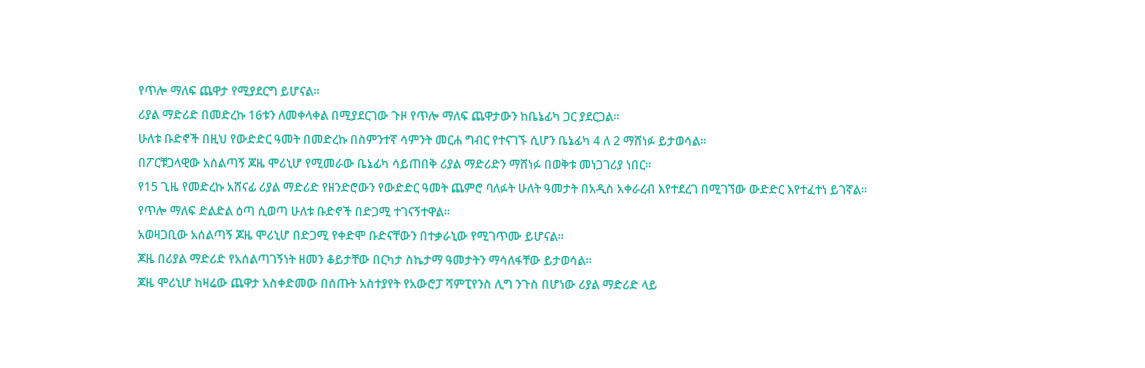የጥሎ ማለፍ ጨዋታ የሚያደርግ ይሆናል፡፡
ሪያል ማድሪድ በመድረኩ 16ቱን ለመቀላቀል በሚያደርገው ጉዞ የጥሎ ማለፍ ጨዋታውን ከቤኔፊካ ጋር ያደርጋል፡፡
ሁለቱ ቡድኖች በዚህ የውድድር ዓመት በመድረኩ በስምንተኛ ሳምንት መርሐ ግብር የተናገኙ ሲሆን ቤኔፊካ 4 ለ 2 ማሸነፉ ይታወሳል፡፡
በፖርቹጋላዊው አሰልጣኝ ጆዜ ሞሪኒሆ የሚመራው ቤኔፊካ ሳይጠበቅ ሪያል ማድሪድን ማሸነፉ በወቅቱ መነጋገሪያ ነበር፡፡
የ15 ጊዜ የመድረኩ አሸናፊ ሪያል ማድሪድ የዘንድሮውን የውድድር ዓመት ጨምሮ ባለፉት ሁለት ዓመታት በአዲስ አቀራረብ እየተደረገ በሚገኘው ውድድር እየተፈተነ ይገኛል፡፡
የጥሎ ማለፍ ድልድል ዕጣ ሲወጣ ሁለቱ ቡድኖች በድጋሚ ተገናኝተዋል፡፡
አወዛጋቢው አሰልጣኝ ጆዜ ሞሪኒሆ በድጋሚ የቀድሞ ቡድናቸውን በተቃራኒው የሚገጥሙ ይሆናል፡፡
ጆዜ በሪያል ማድሪድ የአሰልጣገኝነት ዘመን ቆይታቸው በርካታ ስኬታማ ዓመታትን ማሳለፋቸው ይታወሳል፡፡
ጆዜ ሞሪኒሆ ከዛሬው ጨዋታ አስቀድመው በሰጡት አስተያየት የአውሮፓ ሻምፒየንስ ሊግ ንጉስ በሆነው ሪያል ማድሪድ ላይ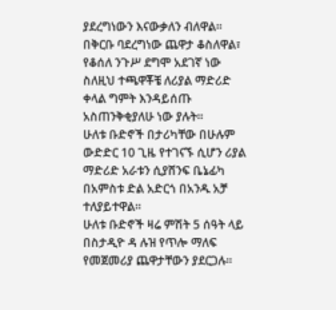ያደረግነውን እናውቃለን ብለዋል፡፡
በቅርቡ ባደረግነው ጨዋታ ቆስለዋል፣ የቆሰለ ንጉሥ ደግሞ አደገኛ ነው ስለዚህ ተጫዋቾቼ ለሪያል ማድሪድ ቀላል ግምት እንዳይሰጡ አስጠንቅቂያለሁ ነው ያሉት።
ሁለቱ ቡድኖች በታሪካቸው በሁሉም ውድድር 10 ጊዜ የተገናኙ ሲሆን ሪያል ማድሪድ አራቱን ሲያሸንፍ ቤኔፊካ በአምስቱ ድል አድርጎ በአንዱ አቻ ተለያይተዋል፡፡
ሁለቱ ቡድኖች ዛሬ ምሽት 5 ሰዓት ላይ በስታዲዮ ዳ ሉዝ የጥሎ ማለፍ የመጀመሪያ ጨዋታቸውን ያደርጋሉ፡፡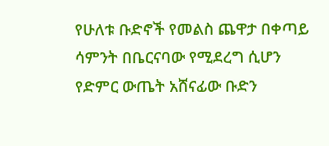የሁለቱ ቡድኖች የመልስ ጨዋታ በቀጣይ ሳምንት በቤርናባው የሚደረግ ሲሆን የድምር ውጤት አሸናፊው ቡድን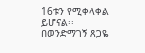16ቱን የሚቀላቀል ይሆናል፡፡
በወንድማገኝ ጸጋዬ